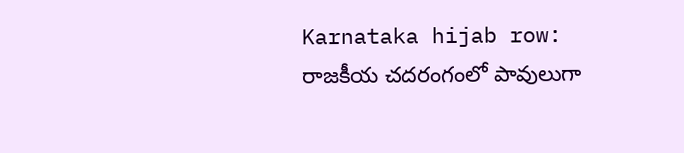Karnataka hijab row: రాజకీయ చదరంగంలో పావులుగా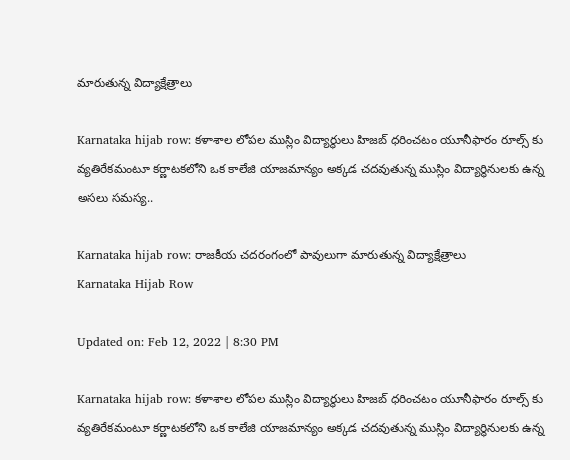మారుతున్న విద్యాక్షేత్రాలు

Karnataka hijab row: కళాశాల లోపల ముస్లిం విద్యార్థులు హిజబ్ ధరించటం యూనీఫారం రూల్స్ కు వ్యతిరేకమంటూ కర్ణాటకలోని ఒక కాలేజి యాజమాన్యం అక్కడ చదవుతున్న ముస్లిం విద్యార్థినులకు ఉన్న అసలు సమస్య..

Karnataka hijab row: రాజకీయ చదరంగంలో పావులుగా మారుతున్న విద్యాక్షేత్రాలు
Karnataka Hijab Row

Updated on: Feb 12, 2022 | 8:30 PM

Karnataka hijab row: కళాశాల లోపల ముస్లిం విద్యార్థులు హిజబ్ ధరించటం యూనీఫారం రూల్స్ కు వ్యతిరేకమంటూ కర్ణాటకలోని ఒక కాలేజి యాజమాన్యం అక్కడ చదవుతున్న ముస్లిం విద్యార్థినులకు ఉన్న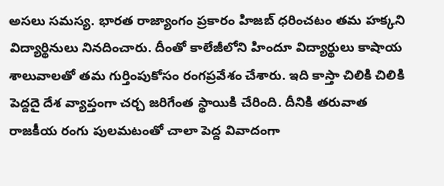అసలు సమస్య. భారత రాజ్యాంగం ప్రకారం హిజబ్ ధరించటం తమ హక్కని విద్యార్థినులు నినదించారు. దీంతో కాలేజీలోని హిందూ విద్యార్థులు కాషాయ శాలువాలతో తమ గుర్తింపుకోసం రంగప్రవేశం చేశారు. ఇది కాస్తా చిలికి చిలికి పెద్దదై దేశ వ్యాప్తంగా చర్చ జరిగేంత స్థాయికి చేరింది. దీనికి తరువాత రాజకీయ రంగు పులమటంతో చాలా పెద్ద వివాదంగా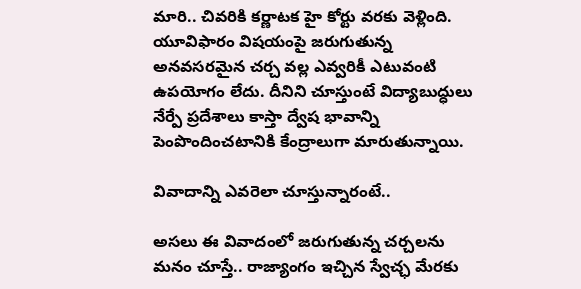మారి.. చివరికి కర్ణాటక హై కోర్టు వరకు వెళ్లింది. యూవిఫారం విషయంపై జరుగుతున్న అనవసరమైన చర్చ వల్ల ఎవ్వరికీ ఎటువంటి ఉపయోగం లేదు. దీనిని చూస్తుంటే విద్యాబుద్ధులు నేర్పే ప్రదేశాలు కాస్తా ద్వేష భావాన్ని పెంపొందించటానికి కేంద్రాలుగా మారుతున్నాయి.

వివాదాన్ని ఎవరెలా చూస్తున్నారంటే..

అసలు ఈ వివాదంలో జరుగుతున్న చర్చలను మనం చూస్తే.. రాజ్యాంగం ఇచ్చిన స్వేచ్ఛ మేరకు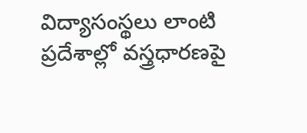విద్యాసంస్థలు లాంటి ప్రదేశాల్లో వస్త్రధారణపై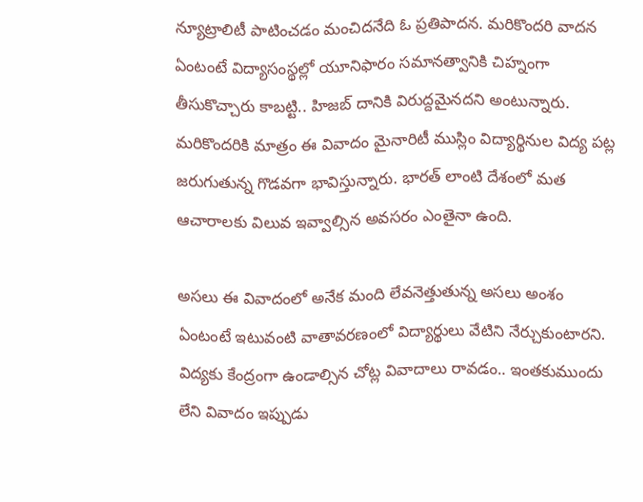న్యూట్రాలిటీ పాటించడం మంచిదనేది ఓ ప్రతిపాదన. మరికొందరి వాదన ఏంటంటే విద్యాసంస్థల్లో యూనిఫారం సమానత్వానికి చిహ్నంగా తీసుకొచ్చారు కాబట్టి.. హిజబ్ దానికి విరుద్దమైనదని అంటున్నారు. మరికొందరికి మాత్రం ఈ వివాదం మైనారిటీ ముస్లిం విద్యార్థినుల విద్య పట్ల జరుగుతున్న గొడవగా భావిస్తున్నారు. భారత్ లాంటి దేశంలో మత ఆచారాలకు విలువ ఇవ్వాల్సిన అవసరం ఎంతైనా ఉంది.

అసలు ఈ వివాదంలో అనేక మంది లేవనెత్తుతున్న అసలు అంశం ఏంటంటే ఇటువంటి వాతావరణంలో విద్యార్థులు వేటిని నేర్చుకుంటారని. విద్యకు కేంద్రంగా ఉండాల్సిన చోట్ల వివాదాలు రావడం.. ఇంతకుముందు లేని వివాదం ఇప్పుడు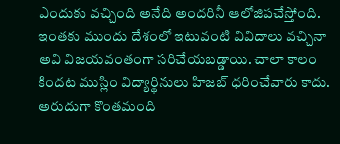ఎందుకు వచ్చింది అనేది అందరినీ ఆలోజిపచేస్తోంది. ఇంతకు ముందు దేశంలో ఇటువంటి వివిదాలు వచ్చినా అవి విజయవంతంగా సరిచేయబడ్డాయి. చాలా కాలం కిందట ముస్లిం విద్యార్థినులు హిజబ్ ధరించేవారు కాదు. అరుదుగా కొంతమంది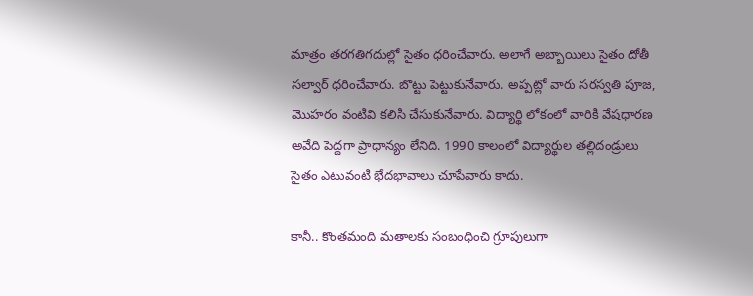మాత్రం తరగతిగదుల్లో సైతం ధరించేవారు. అలాగే అబ్బాయిలు సైతం దోతీ సల్వార్ ధరించేవారు. బొట్టు పెట్టుకునేవారు. అప్పట్లో వారు సరస్వతి పూజ, మెుహరం వంటివి కలిసి చేసుకునేవారు. విద్యార్థి లోకంలో వారికి వేషధారణ అవేది పెద్దగా ప్రాధాన్యం లేనిది. 1990 కాలంలో విద్యార్థుల తల్లిదండ్రులు సైతం ఎటువంటి భేదభావాలు చూపేవారు కాదు.

కానీ.. కొంతమంది మతాలకు సంబంధించి గ్రూపులుగా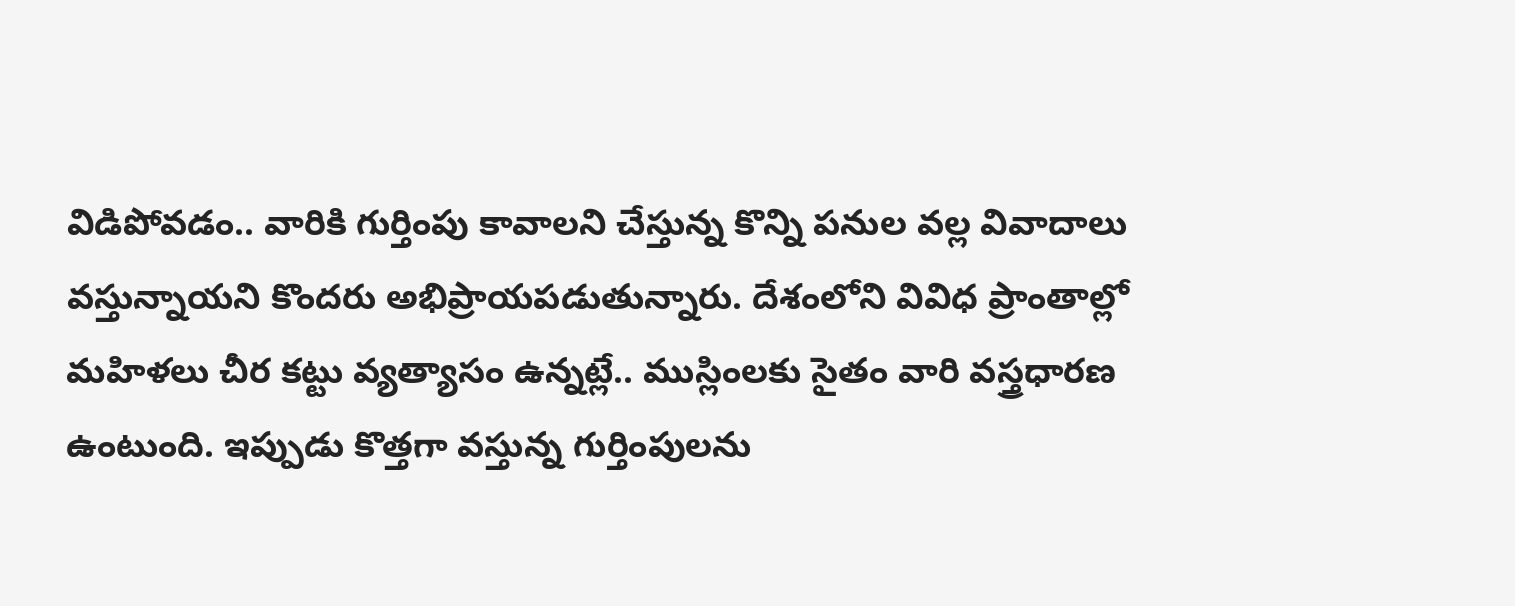విడిపోవడం.. వారికి గుర్తింపు కావాలని చేస్తున్న కొన్ని పనుల వల్ల వివాదాలు వస్తున్నాయని కొందరు అభిప్రాయపడుతున్నారు. దేశంలోని వివిధ ప్రాంతాల్లో మహిళలు చీర కట్టు వ్యత్యాసం ఉన్నట్లే.. ముస్లింలకు సైతం వారి వస్త్రధారణ ఉంటుంది. ఇప్పుడు కొత్తగా వస్తున్న గుర్తింపులను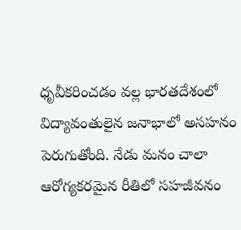ధృవీకరించడం వల్ల భారతదేశంలో విద్యావంతులైన జనాభాలో అసహనం పెరుగుతోంది. నేడు మనం చాలా ఆరోగ్యకరమైన రీతిలో సహజీవనం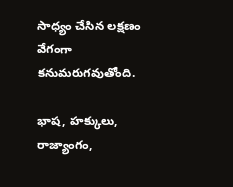సాధ్యం చేసిన లక్షణం వేగంగా కనుమరుగవుతోంది.

భాష, హక్కులు, రాజ్యాంగం,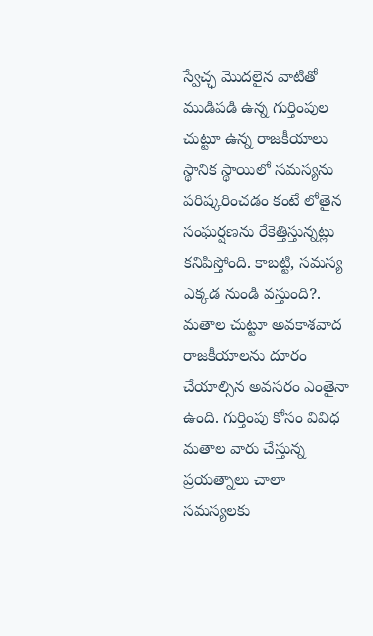స్వేచ్ఛ మొదలైన వాటితో ముడిపడి ఉన్న గుర్తింపుల చుట్టూ ఉన్న రాజకీయాలు స్థానిక స్థాయిలో సమస్యను పరిష్కరించడం కంటే లోతైన సంఘర్షణను రేకెత్తిస్తున్నట్లు కనిపిస్తోంది. కాబట్టి, సమస్య ఎక్కడ నుండి వస్తుంది?. మతాల చుట్టూ అవకాశవాద రాజకీయాలను దూరం చేయాల్సిన అవసరం ఎంతైనా ఉంది. గుర్తింపు కోసం వివిధ మతాల వారు చేస్తున్న ప్రయత్నాలు చాలా సమస్యలకు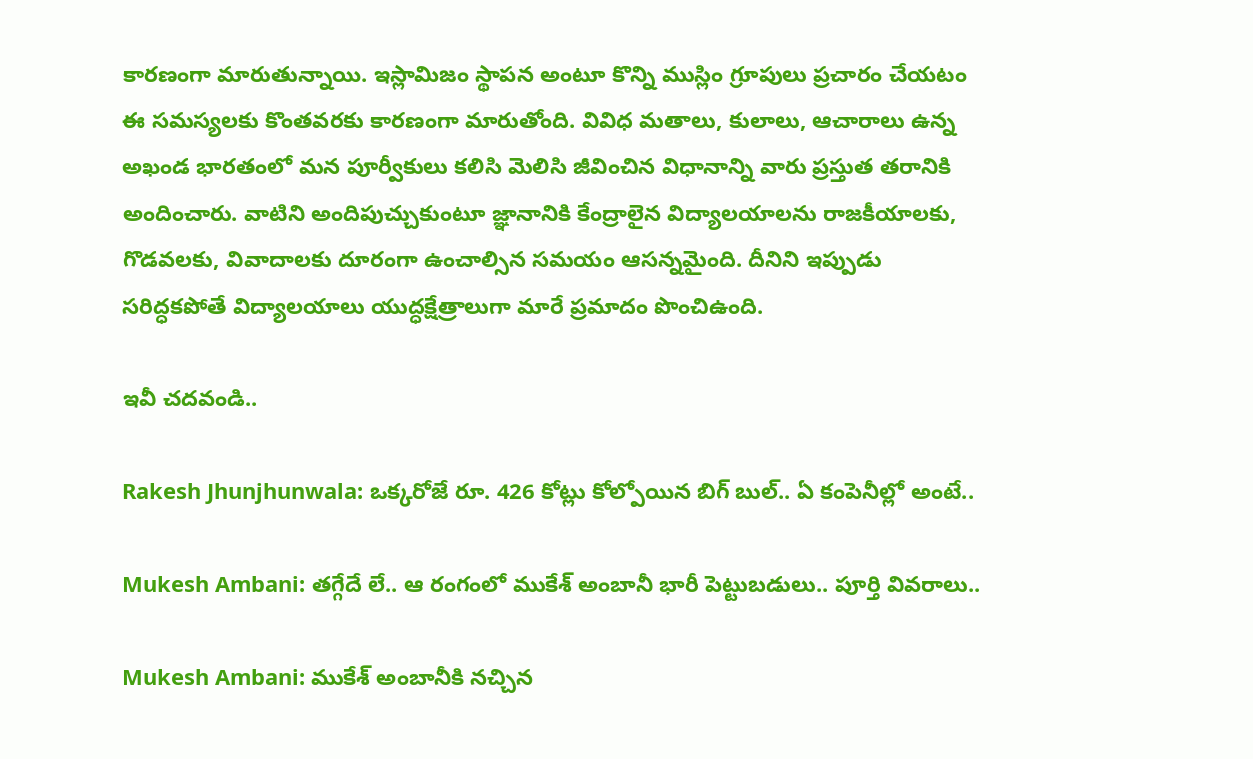కారణంగా మారుతున్నాయి. ఇస్లామిజం స్థాపన అంటూ కొన్ని ముస్లిం గ్రూపులు ప్రచారం చేయటం ఈ సమస్యలకు కొంతవరకు కారణంగా మారుతోంది. వివిధ మతాలు, కులాలు, ఆచారాలు ఉన్న అఖండ భారతంలో మన పూర్వీకులు కలిసి మెలిసి జీవించిన విధానాన్ని వారు ప్రస్తుత తరానికి అందించారు. వాటిని అందిపుచ్చుకుంటూ జ్ఞానానికి కేంద్రాలైన విద్యాలయాలను రాజకీయాలకు, గొడవలకు, వివాదాలకు దూరంగా ఉంచాల్సిన సమయం ఆసన్నమైంది. దీనిని ఇప్పుడు సరిద్ధకపోతే విద్యాలయాలు యుద్ధక్షేత్రాలుగా మారే ప్రమాదం పొంచిఉంది.

ఇవీ చదవండి..

Rakesh Jhunjhunwala: ఒక్కరోజే రూ. 426 కోట్లు కోల్పోయిన బిగ్ బుల్.. ఏ కంపెనీల్లో అంటే..

Mukesh Ambani: తగ్గేదే లే.. ఆ రంగంలో ముకేశ్ అంబానీ భారీ పెట్టుబడులు.. పూర్తి వివరాలు..

Mukesh Ambani: ముకేశ్ అంబానీకి నచ్చిన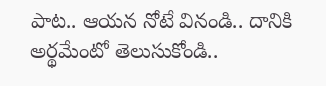పాట.. ఆయన నోటే వినండి.. దానికి అర్థమేంటో తెలుసుకోండి..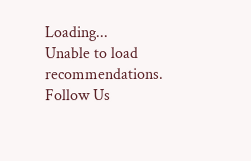Loading...
Unable to load recommendations.
Follow Us